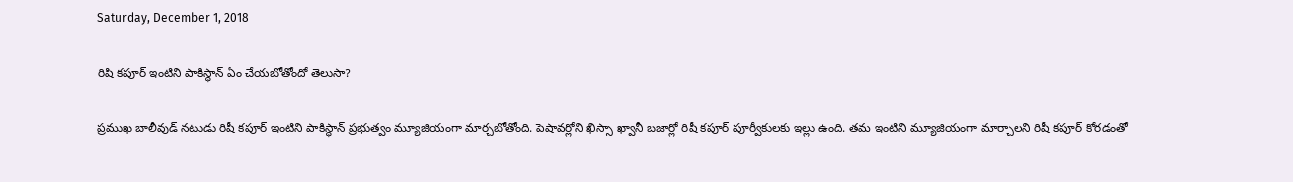Saturday, December 1, 2018

రిషి కపూర్ ఇంటిని పాకిస్థాన్ ఏం చేయబోతోందో తెలుసా?

ప్రముఖ బాలీవుడ్ నటుడు రిషీ కపూర్ ఇంటిని పాకిస్థాన్ ప్రభుత్వం మ్యూజియంగా మార్చబోతోంది. పెషావర్లోని ఖిస్సా ఖ్వానీ బజార్లో రిషీ కపూర్ పూర్వీకులకు ఇల్లు ఉంది. తమ ఇంటిని మ్యూజియంగా మార్చాలని రిషీ కపూర్ కోరడంతో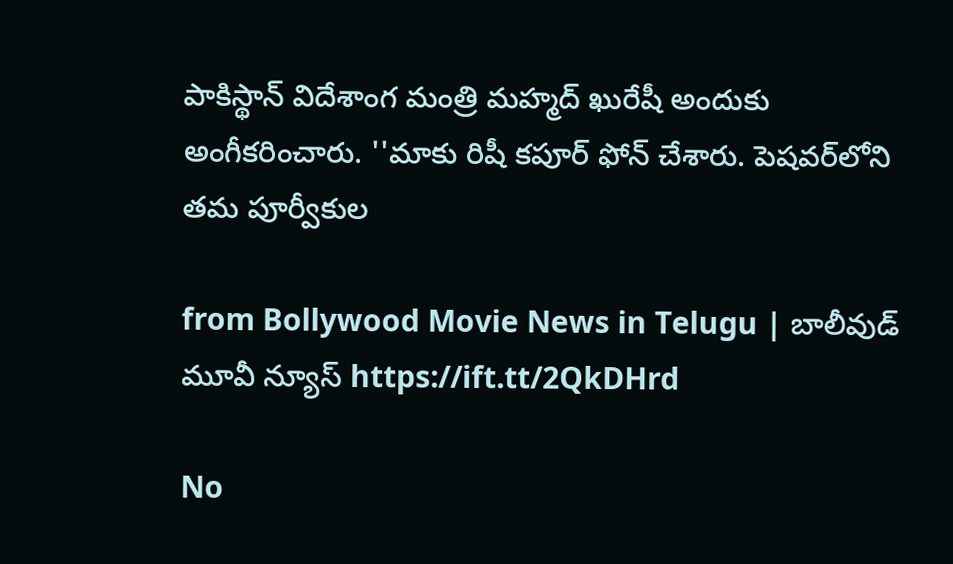పాకిస్థాన్ విదేశాంగ మంత్రి మహ్మద్ ఖురేషీ అందుకు అంగీకరించారు. ''మాకు రిషీ కపూర్ ఫోన్ చేశారు. పెషవర్‌లోని తమ పూర్వీకుల

from Bollywood Movie News in Telugu | బాలీవుడ్ మూవీ న్యూస్ https://ift.tt/2QkDHrd

No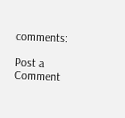comments:

Post a Comment